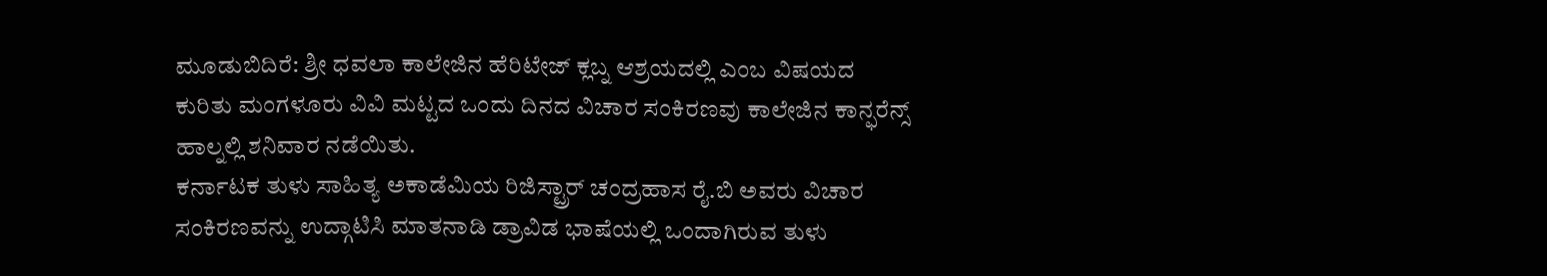ಮೂಡುಬಿದಿರೆ: ಶ್ರೀ ಧವಲಾ ಕಾಲೇಜಿನ ಹೆರಿಟೇಜ್ ಕ್ಲಬ್ನ ಆಶ್ರಯದಲ್ಲಿ ಎಂಬ ವಿಷಯದ ಕುರಿತು ಮಂಗಳೂರು ವಿವಿ ಮಟ್ಟದ ಒಂದು ದಿನದ ವಿಚಾರ ಸಂಕಿರಣವು ಕಾಲೇಜಿನ ಕಾನ್ಫರೆನ್ಸ್ ಹಾಲ್ನಲ್ಲಿ ಶನಿವಾರ ನಡೆಯಿತು.
ಕರ್ನಾಟಕ ತುಳು ಸಾಹಿತ್ಯ ಅಕಾಡೆಮಿಯ ರಿಜಿಸ್ಟ್ರಾರ್ ಚಂದ್ರಹಾಸ ರೈ.ಬಿ ಅವರು ವಿಚಾರ ಸಂಕಿರಣವನ್ನು ಉದ್ಗಾಟಿಸಿ ಮಾತನಾಡಿ ಡ್ರಾವಿಡ ಭಾಷೆಯಲ್ಲಿ ಒಂದಾಗಿರುವ ತುಳು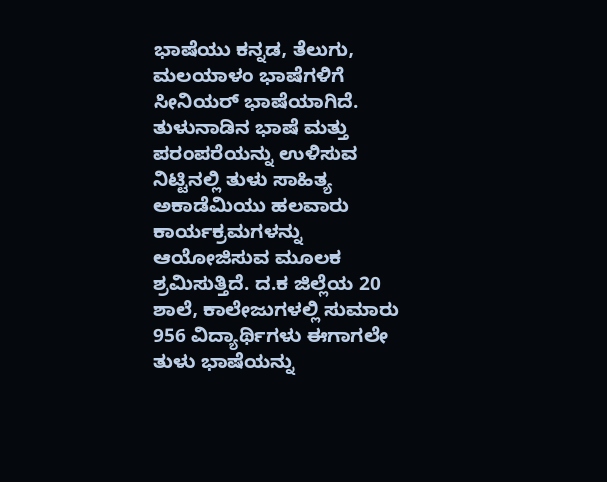ಭಾಷೆಯು ಕನ್ನಡ, ತೆಲುಗು, ಮಲಯಾಳಂ ಭಾಷೆಗಳಿಗೆ ಸೀನಿಯರ್ ಭಾಷೆಯಾಗಿದೆ. ತುಳುನಾಡಿನ ಭಾಷೆ ಮತ್ತು ಪರಂಪರೆಯನ್ನು ಉಳಿಸುವ ನಿಟ್ಟಿನಲ್ಲಿ ತುಳು ಸಾಹಿತ್ಯ ಅಕಾಡೆಮಿಯು ಹಲವಾರು ಕಾರ್ಯಕ್ರಮಗಳನ್ನು ಆಯೋಜಿಸುವ ಮೂಲಕ ಶ್ರಮಿಸುತ್ತಿದೆ. ದ.ಕ ಜಿಲ್ಲೆಯ 20 ಶಾಲೆ, ಕಾಲೇಜುಗಳಲ್ಲಿ ಸುಮಾರು 956 ವಿದ್ಯಾರ್ಥಿಗಳು ಈಗಾಗಲೇ ತುಳು ಭಾಷೆಯನ್ನು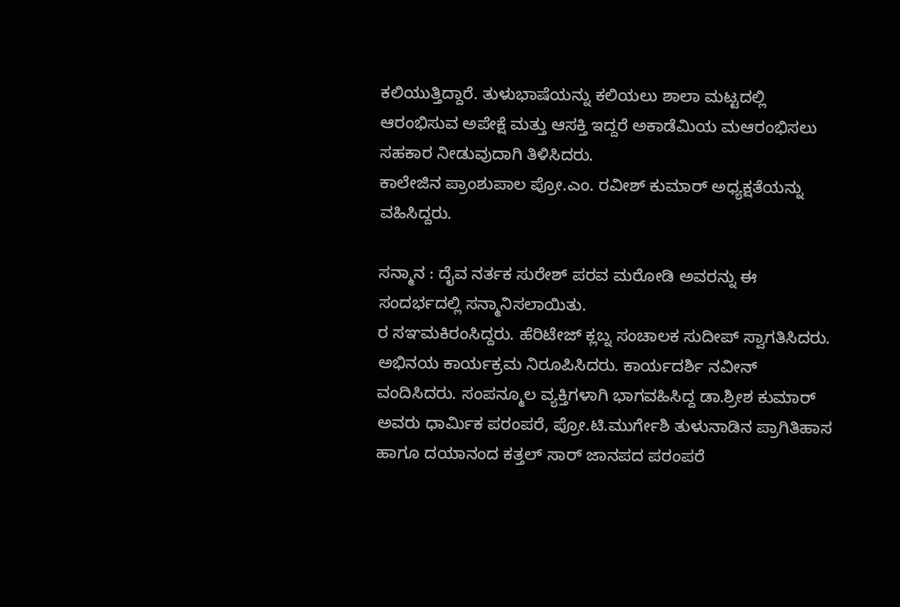ಕಲಿಯುತ್ತಿದ್ದಾರೆ. ತುಳುಭಾಷೆಯನ್ನು ಕಲಿಯಲು ಶಾಲಾ ಮಟ್ಟದಲ್ಲಿ ಆರಂಭಿಸುವ ಅಪೇಕ್ಷೆ ಮತ್ತು ಆಸಕ್ತಿ ಇದ್ದರೆ ಅಕಾಡೆಮಿಯ ಮಆರಂಭಿಸಲು ಸಹಕಾರ ನೀಡುವುದಾಗಿ ತಿಳಿಸಿದರು.
ಕಾಲೇಜಿನ ಪ್ರಾಂಶುಪಾಲ ಪ್ರೋ.ಎಂ. ರವೀಶ್ ಕುಮಾರ್ ಅಧ್ಯಕ್ಷತೆಯನ್ನು ವಹಿಸಿದ್ದರು.

ಸನ್ಮಾನ : ದೈವ ನರ್ತಕ ಸುರೇಶ್ ಪರವ ಮರೋಡಿ ಅವರನ್ನು ಈ ಸಂದರ್ಭದಲ್ಲಿ ಸನ್ಮಾನಿಸಲಾಯಿತು.
ರ ಸಞಮಕಿರಂಸಿದ್ದರು. ಹೆರಿಟೇಜ್ ಕ್ಲಬ್ನ ಸಂಚಾಲಕ ಸುದೀಪ್ ಸ್ವಾಗತಿಸಿದರು. ಅಭಿನಯ ಕಾರ್ಯಕ್ರಮ ನಿರೂಪಿಸಿದರು. ಕಾರ್ಯದರ್ಶಿ ನವೀನ್ ವಂದಿಸಿದರು. ಸಂಪನ್ಮೂಲ ವ್ಯಕ್ತಿಗಳಾಗಿ ಭಾಗವಹಿಸಿದ್ದ ಡಾ.ಶ್ರೀಶ ಕುಮಾರ್ ಅವರು ಧಾರ್ಮಿಕ ಪರಂಪರೆ, ಪ್ರೋ.ಟಿ.ಮುರ್ಗೇಶಿ ತುಳುನಾಡಿನ ಪ್ರಾಗಿತಿಹಾಸ ಹಾಗೂ ದಯಾನಂದ ಕತ್ತಲ್ ಸಾರ್ ಜಾನಪದ ಪರಂಪರೆ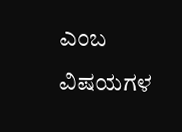ಎಂಬ ವಿಷಯಗಳ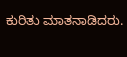ಕುರಿತು ಮಾತನಾಡಿದರು.